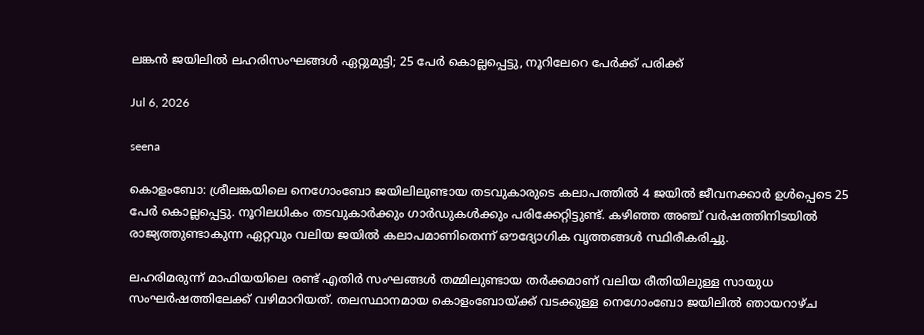ലങ്കന്‍ ജയിലില്‍ ലഹരിസംഘങ്ങള്‍ ഏറ്റുമുട്ടി; 25 പേര്‍ കൊല്ലപ്പെട്ടു, നൂറിലേറെ പേര്‍ക്ക് പരിക്ക്

Jul 6, 2026

seena

കൊളംബോ: ശ്രീലങ്കയിലെ നെഗോംബോ ജയിലിലുണ്ടായ തടവുകാരുടെ കലാപത്തില്‍ 4 ജയില്‍ ജീവനക്കാര്‍ ഉള്‍പ്പെടെ 25 പേര്‍ കൊല്ലപ്പെട്ടു. നൂറിലധികം തടവുകാര്‍ക്കും ഗാര്‍ഡുകള്‍ക്കും പരിക്കേറ്റിട്ടുണ്ട്. കഴിഞ്ഞ അഞ്ച് വര്‍ഷത്തിനിടയില്‍ രാജ്യത്തുണ്ടാകുന്ന ഏറ്റവും വലിയ ജയില്‍ കലാപമാണിതെന്ന് ഔദ്യോഗിക വൃത്തങ്ങള്‍ സ്ഥിരീകരിച്ചു.

ലഹരിമരുന്ന് മാഫിയയിലെ രണ്ട് എതിര്‍ സംഘങ്ങള്‍ തമ്മിലുണ്ടായ തര്‍ക്കമാണ് വലിയ രീതിയിലുള്ള സായുധ സംഘര്‍ഷത്തിലേക്ക് വഴിമാറിയത്. തലസ്ഥാനമായ കൊളംബോയ്ക്ക് വടക്കുള്ള നെഗോംബോ ജയിലില്‍ ഞായറാഴ്ച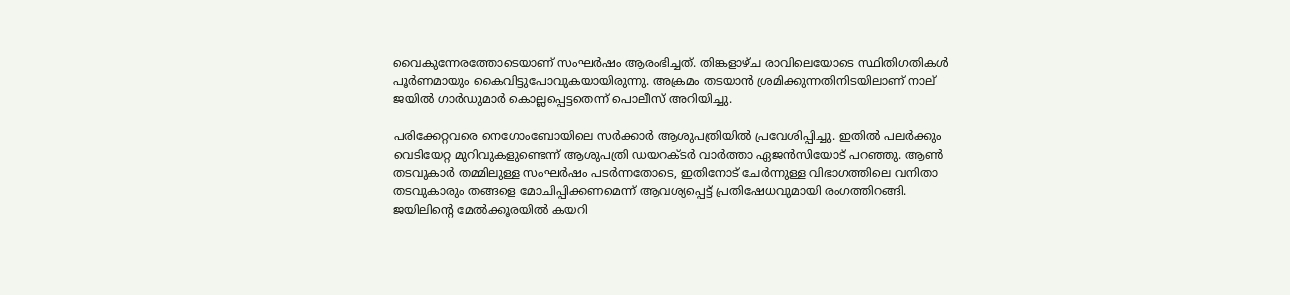വൈകുന്നേരത്തോടെയാണ് സംഘര്‍ഷം ആരംഭിച്ചത്. തിങ്കളാഴ്ച രാവിലെയോടെ സ്ഥിതിഗതികള്‍ പൂര്‍ണമായും കൈവിട്ടുപോവുകയായിരുന്നു. അക്രമം തടയാന്‍ ശ്രമിക്കുന്നതിനിടയിലാണ് നാല് ജയില്‍ ഗാര്‍ഡുമാര്‍ കൊല്ലപ്പെട്ടതെന്ന് പൊലീസ് അറിയിച്ചു.

പരിക്കേറ്റവരെ നെഗോംബോയിലെ സര്‍ക്കാര്‍ ആശുപത്രിയില്‍ പ്രവേശിപ്പിച്ചു. ഇതില്‍ പലര്‍ക്കും വെടിയേറ്റ മുറിവുകളുണ്ടെന്ന് ആശുപത്രി ഡയറക്ടര്‍ വാര്‍ത്താ ഏജന്‍സിയോട് പറഞ്ഞു. ആണ്‍ തടവുകാര്‍ തമ്മിലുള്ള സംഘര്‍ഷം പടര്‍ന്നതോടെ, ഇതിനോട് ചേര്‍ന്നുള്ള വിഭാഗത്തിലെ വനിതാ തടവുകാരും തങ്ങളെ മോചിപ്പിക്കണമെന്ന് ആവശ്യപ്പെട്ട് പ്രതിഷേധവുമായി രംഗത്തിറങ്ങി. ജയിലിന്റെ മേല്‍ക്കൂരയില്‍ കയറി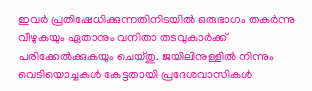ഇവര്‍ പ്രതിഷേധിക്കുന്നതിനിടയില്‍ ഒരുഭാഗം തകര്‍ന്നു വീഴുകയും ഏതാനും വനിതാ തടവുകാര്‍ക്ക് പരിക്കേല്‍ക്കുകയും ചെയ്തു. ജയിലിനുള്ളില്‍ നിന്നും വെടിയൊച്ചകള്‍ കേട്ടതായി പ്രദേശവാസികള്‍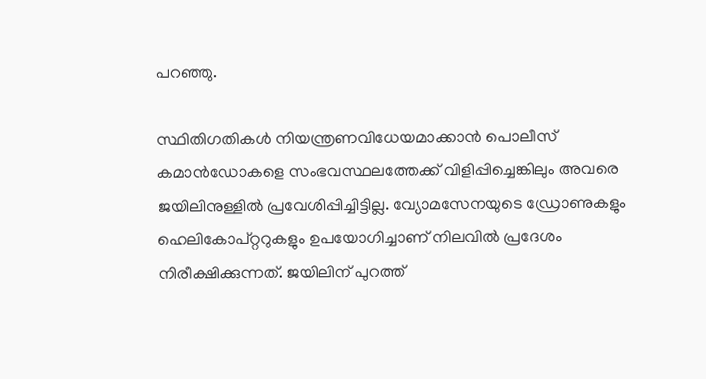പറഞ്ഞു.

സ്ഥിതിഗതികള്‍ നിയന്ത്രണവിധേയമാക്കാന്‍ പൊലീസ് കമാന്‍ഡോകളെ സംഭവസ്ഥലത്തേക്ക് വിളിപ്പിച്ചെങ്കിലും അവരെ ജയിലിനുള്ളില്‍ പ്രവേശിപ്പിച്ചിട്ടില്ല. വ്യോമസേനയുടെ ഡ്രോണുകളും ഹെലികോപ്റ്ററുകളും ഉപയോഗിച്ചാണ് നിലവില്‍ പ്രദേശം നിരീക്ഷിക്കുന്നത്. ജയിലിന് പുറത്ത്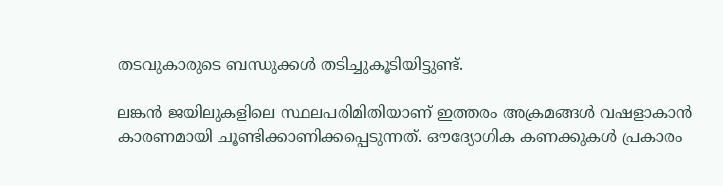തടവുകാരുടെ ബന്ധുക്കള്‍ തടിച്ചുകൂടിയിട്ടുണ്ട്.

ലങ്കന്‍ ജയിലുകളിലെ സ്ഥലപരിമിതിയാണ് ഇത്തരം അക്രമങ്ങള്‍ വഷളാകാന്‍ കാരണമായി ചൂണ്ടിക്കാണിക്കപ്പെടുന്നത്. ഔദ്യോഗിക കണക്കുകള്‍ പ്രകാരം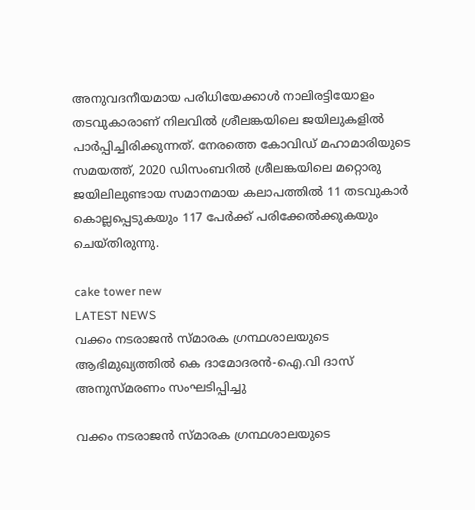അനുവദനീയമായ പരിധിയേക്കാള്‍ നാലിരട്ടിയോളം തടവുകാരാണ് നിലവില്‍ ശ്രീലങ്കയിലെ ജയിലുകളില്‍ പാര്‍പ്പിച്ചിരിക്കുന്നത്. നേരത്തെ കോവിഡ് മഹാമാരിയുടെ സമയത്ത്, 2020 ഡിസംബറില്‍ ശ്രീലങ്കയിലെ മറ്റൊരു ജയിലിലുണ്ടായ സമാനമായ കലാപത്തില്‍ 11 തടവുകാര്‍ കൊല്ലപ്പെടുകയും 117 പേര്‍ക്ക് പരിക്കേല്‍ക്കുകയും ചെയ്തിരുന്നു.

cake tower new
LATEST NEWS
വക്കം നടരാജൻ സ്മാരക ഗ്രന്ഥശാലയുടെ ആഭിമുഖ്യത്തിൽ കെ ദാമോദരൻ-ഐ.വി ദാസ് അനുസ്മരണം സംഘടിപ്പിച്ചു

വക്കം നടരാജൻ സ്മാരക ഗ്രന്ഥശാലയുടെ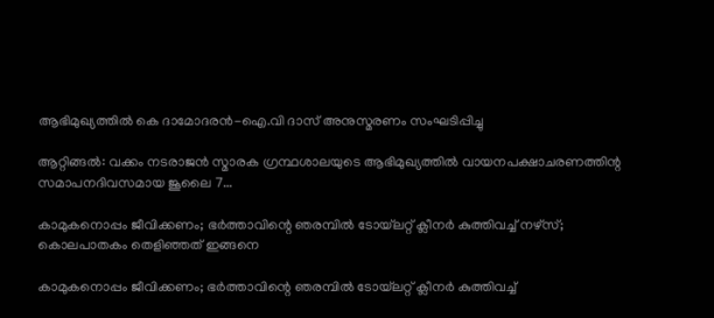ആഭിമുഖ്യത്തിൽ കെ ദാമോദരൻ-ഐ.വി ദാസ് അനുസ്മരണം സംഘടിപ്പിച്ചു

ആറ്റിങ്ങൽ: വക്കം നടരാജൻ സ്മാരക ഗ്രന്ഥശാലയുടെ ആഭിമുഖ്യത്തിൽ വായനപക്ഷാചരണത്തിന്റ സമാപനദിവസമായ ജൂലൈ 7...

കാമുകനൊപ്പം ജീവിക്കണം; ഭര്‍ത്താവിന്റെ ഞരമ്പില്‍ ടോയ്‌ലറ്റ് ക്ലീനര്‍ കുത്തിവച്ച് നഴ്‌സ്; കൊലപാതകം തെളിഞ്ഞത് ഇങ്ങനെ

കാമുകനൊപ്പം ജീവിക്കണം; ഭര്‍ത്താവിന്റെ ഞരമ്പില്‍ ടോയ്‌ലറ്റ് ക്ലീനര്‍ കുത്തിവച്ച്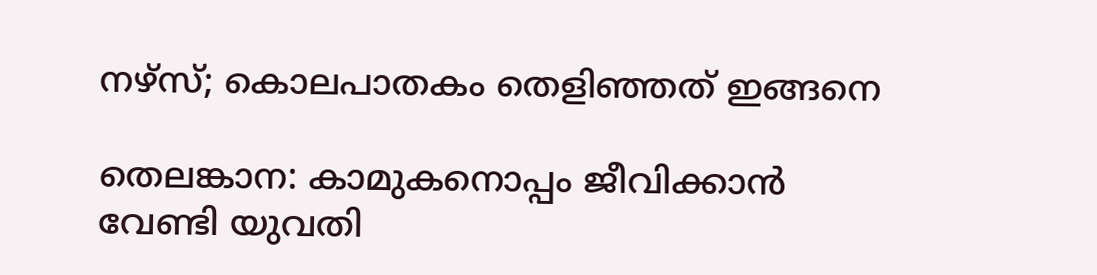നഴ്‌സ്; കൊലപാതകം തെളിഞ്ഞത് ഇങ്ങനെ

തെലങ്കാന: കാമുകനൊപ്പം ജീവിക്കാന്‍ വേണ്ടി യുവതി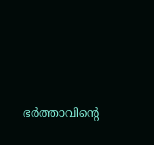ഭര്‍ത്താവിന്റെ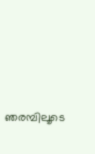ഞരമ്പിലൂടെ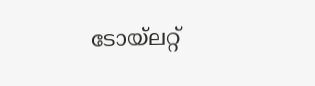ടോയ്‌ലറ്റ്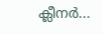ക്ലീനര്‍...